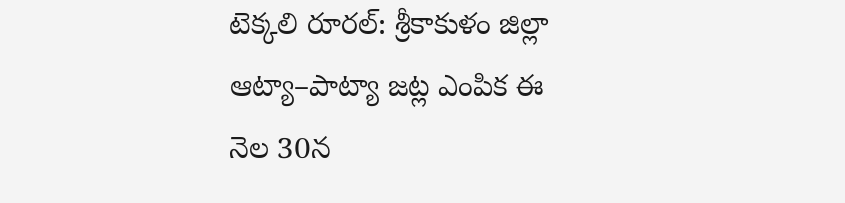టెక్కలి రూరల్: శ్రీకాకుళం జిల్లా ఆట్యా–పాట్యా జట్ల ఎంపిక ఈ నెల 30న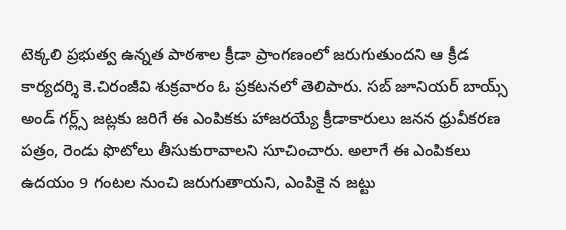టెక్కలి ప్రభుత్వ ఉన్నత పాఠశాల క్రీడా ప్రాంగణంలో జరుగుతుందని ఆ క్రీడ కార్యదర్శి కె.చిరంజీవి శుక్రవారం ఓ ప్రకటనలో తెలిపారు. సబ్ జూనియర్ బాయ్స్ అండ్ గర్ల్స్ జట్లకు జరిగే ఈ ఎంపికకు హాజరయ్యే క్రీడాకారులు జనన ధ్రువీకరణ పత్రం, రెండు ఫొటోలు తీసుకురావాలని సూచించారు. అలాగే ఈ ఎంపికలు ఉదయం 9 గంటల నుంచి జరుగుతాయని, ఎంపికై న జట్టు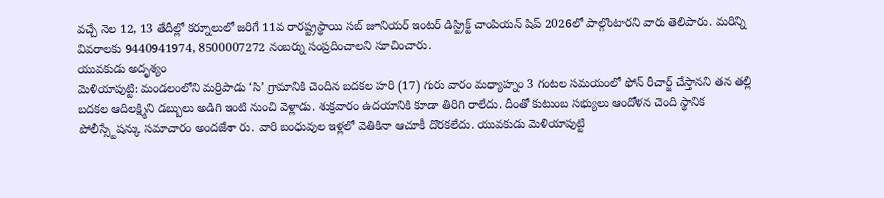వచ్చే నెల 12, 13 తేదీల్లో కర్నూలులో జరిగే 11వ రారష్ట్రస్థాయి సబ్ జూనియర్ ఇంటర్ డిస్ట్రిక్ట్ చాంపియన్ షిప్ 2026లో పాల్గొంటారని వారు తెలిపారు. మరిన్ని వివరాలకు 9440941974, 8500007272 నంబర్ను సంప్రదించాలని సూచించారు.
యువకుడు అదృశ్యం
మెళియాపుట్టి: మండలంలోని మర్రిపాడు ‘సి’ గ్రామానికి చెందిన బదకల హరి (17) గురు వారం మధ్యాహ్నం 3 గంటల సమయంలో ఫోన్ రీచార్జ్ చేస్తానని తన తల్లి బదకల ఆదిలక్ష్మిని డబ్బులు అడిగి ఇంటి నుంచి వెళ్లాడు. శుక్రవారం ఉదయానికి కూడా తిరిగి రాలేదు. దీంతో కుటుంబ సభ్యులు ఆందోళన చెంది స్థానిక పోలీస్స్టేషన్కు సమాచారం అందజేశా రు. వారి బంధువుల ఇళ్లలో వెతికినా ఆచూకీ దొరకలేదు. యువకుడు మెళియాపుట్టి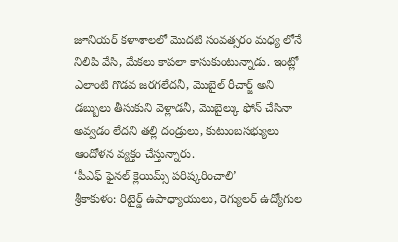జూనియర్ కళాశాలలో మొదటి సంవత్సరం మధ్య లోనే నిలిపి వేసి, మేకలు కాపలా కాసుకుంటున్నాడు. ఇంట్లో ఎలాంటి గొడవ జరగలేదనీ, మొబైల్ రీచార్జ్ అని డబ్బులు తీసుకుని వెళ్లాడనీ, మొబైల్కు ఫోన్ చేసినా అవ్వడం లేదని తల్లి దండ్రులు, కుటుంబసభ్యులు ఆందోళన వ్యక్తం చేస్తున్నారు.
‘పీఎఫ్ ఫైనల్ క్లెయిమ్స్ పరిష్కరించాలి’
శ్రీకాకుళం: రిటైర్డ్ ఉపాధ్యాయులు, రెగ్యులర్ ఉద్యోగుల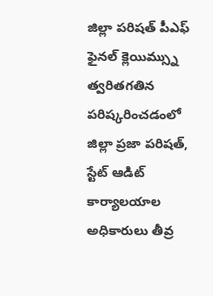జిల్లా పరిషత్ పీఎఫ్ ఫైనల్ క్లెయిమ్స్ను త్వరితగతిన పరిష్కరించడంలో జిల్లా ప్రజా పరిషత్, స్టేట్ ఆడిట్ కార్యాలయాల అధికారులు తీవ్ర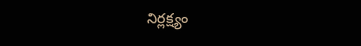నిర్లక్ష్యం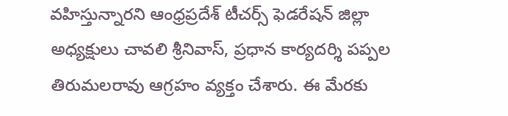వహిస్తున్నారని ఆంధ్రప్రదేశ్ టీచర్స్ ఫెడరేషన్ జిల్లా అధ్యక్షులు చావలి శ్రీనివాస్, ప్రధాన కార్యదర్శి పప్పల తిరుమలరావు ఆగ్రహం వ్యక్తం చేశారు. ఈ మేరకు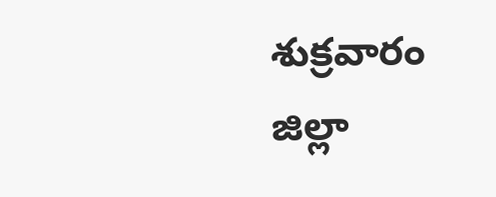శుక్రవారం జిల్లా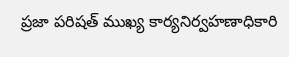ప్రజా పరిషత్ ముఖ్య కార్యనిర్వహణాధికారి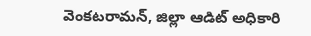వెంకటరామన్, జిల్లా ఆడిట్ అధికారి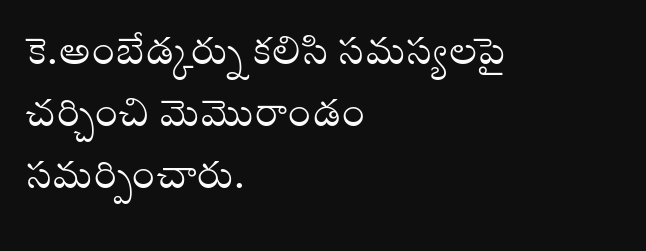కె.అంబేడ్కర్ను కలిసి సమస్యలపై చర్చించి మెమొరాండం సమర్పించారు.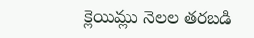క్లెయిమ్లు నెలల తరబడి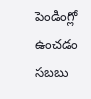పెండింగ్లో ఉంచడం సబబు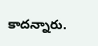కాదన్నారు.